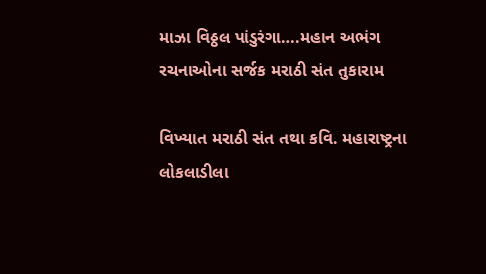માઝા વિઠ્ઠલ પાંડુરંગા….મહાન અભંગ રચનાઓના સર્જક મરાઠી સંત તુકારામ

વિખ્યાત મરાઠી સંત તથા કવિ. મહારાષ્ટ્રના લોકલાડીલા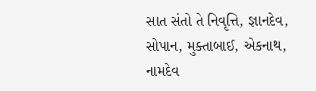સાત સંતો તે નિવૃત્તિ, જ્ઞાનદેવ, સોપાન, મુક્તાબાઈ, એકનાથ, નામદેવ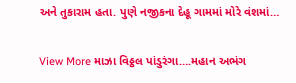અને તુકારામ હતા. પુણે નજીકના દેહૂ ગામમાં મોરે વંશમાં…

View More માઝા વિઠ્ઠલ પાંડુરંગા….મહાન અભંગ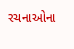રચનાઓના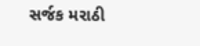સર્જક મરાઠી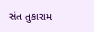સંત તુકારામ